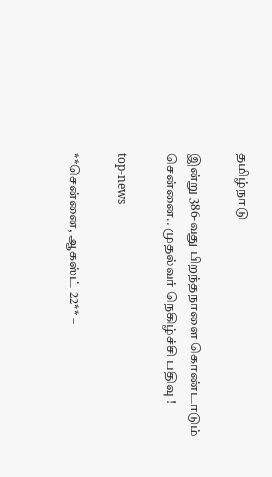தமிழ்நாடு

இன்று 386-வது பிறந்தநாளை கொண்டாடும் சென்னை.. முதல்வர் நெகிழ்ச்சி பதிவு !

top-news

**சென்னை, ஆகஸ்ட் 22** –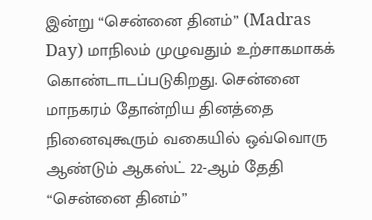இன்று “சென்னை தினம்” (Madras Day) மாநிலம் முழுவதும் உற்சாகமாகக் கொண்டாடப்படுகிறது. சென்னை மாநகரம் தோன்றிய தினத்தை நினைவுகூரும் வகையில் ஒவ்வொரு ஆண்டும் ஆகஸ்ட் 22-ஆம் தேதி “சென்னை தினம்”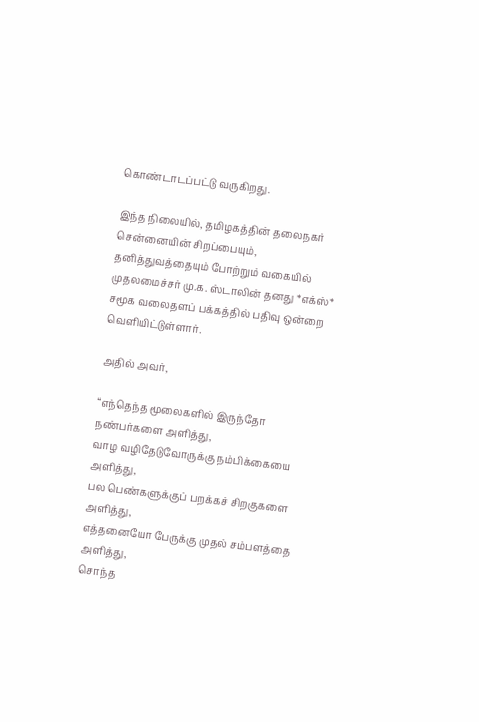கொண்டாடப்பட்டு வருகிறது.

இந்த நிலையில், தமிழகத்தின் தலைநகர் சென்னையின் சிறப்பையும், தனித்துவத்தையும் போற்றும் வகையில் முதலமைச்சர் மு.க. ஸ்டாலின் தனது *எக்ஸ்* சமூக வலைதளப் பக்கத்தில் பதிவு ஒன்றை வெளியிட்டுள்ளார்.

அதில் அவர்,

“எந்தெந்த மூலைகளில் இருந்தோ நண்பர்களை அளித்து,
வாழ வழிதேடுவோருக்கு நம்பிக்கையை அளித்து,
பல பெண்களுக்குப் பறக்கச் சிறகுகளை அளித்து,
எத்தனையோ பேருக்கு முதல் சம்பளத்தை அளித்து,
சொந்த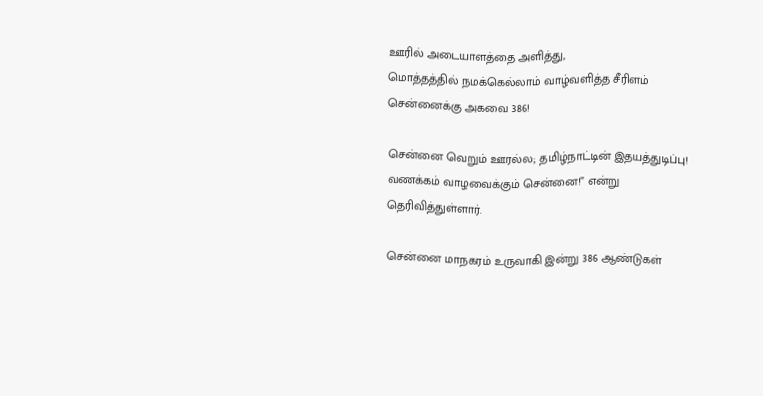ஊரில் அடையாளத்தை அளித்து,
மொத்தத்தில் நமக்கெல்லாம் வாழ்வளித்த சீரிளம் சென்னைக்கு அகவை 386!

சென்னை வெறும் ஊரல்ல; தமிழ்நாட்டின் இதயத்துடிப்பு!
வணக்கம் வாழவைக்கும் சென்னை!” என்று தெரிவித்துள்ளார்.

சென்னை மாநகரம் உருவாகி இன்று 386 ஆண்டுகள்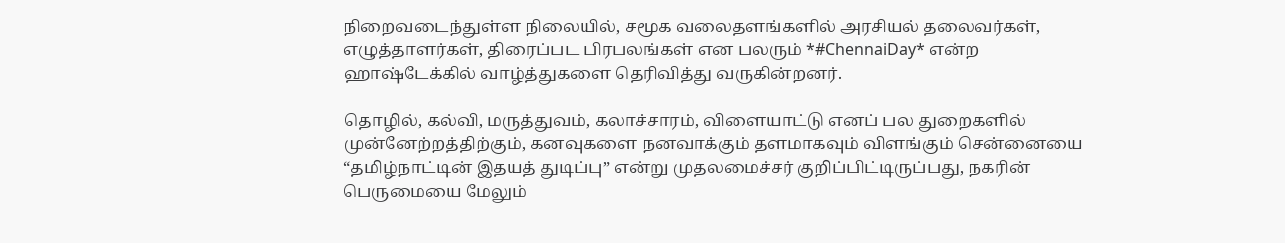நிறைவடைந்துள்ள நிலையில், சமூக வலைதளங்களில் அரசியல் தலைவர்கள், எழுத்தாளர்கள், திரைப்பட பிரபலங்கள் என பலரும் *#ChennaiDay* என்ற ஹாஷ்டேக்கில் வாழ்த்துகளை தெரிவித்து வருகின்றனர்.

தொழில், கல்வி, மருத்துவம், கலாச்சாரம், விளையாட்டு எனப் பல துறைகளில் முன்னேற்றத்திற்கும், கனவுகளை நனவாக்கும் தளமாகவும் விளங்கும் சென்னையை “தமிழ்நாட்டின் இதயத் துடிப்பு” என்று முதலமைச்சர் குறிப்பிட்டிருப்பது, நகரின் பெருமையை மேலும்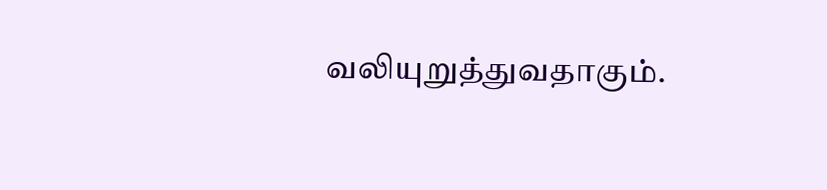வலியுறுத்துவதாகும்.